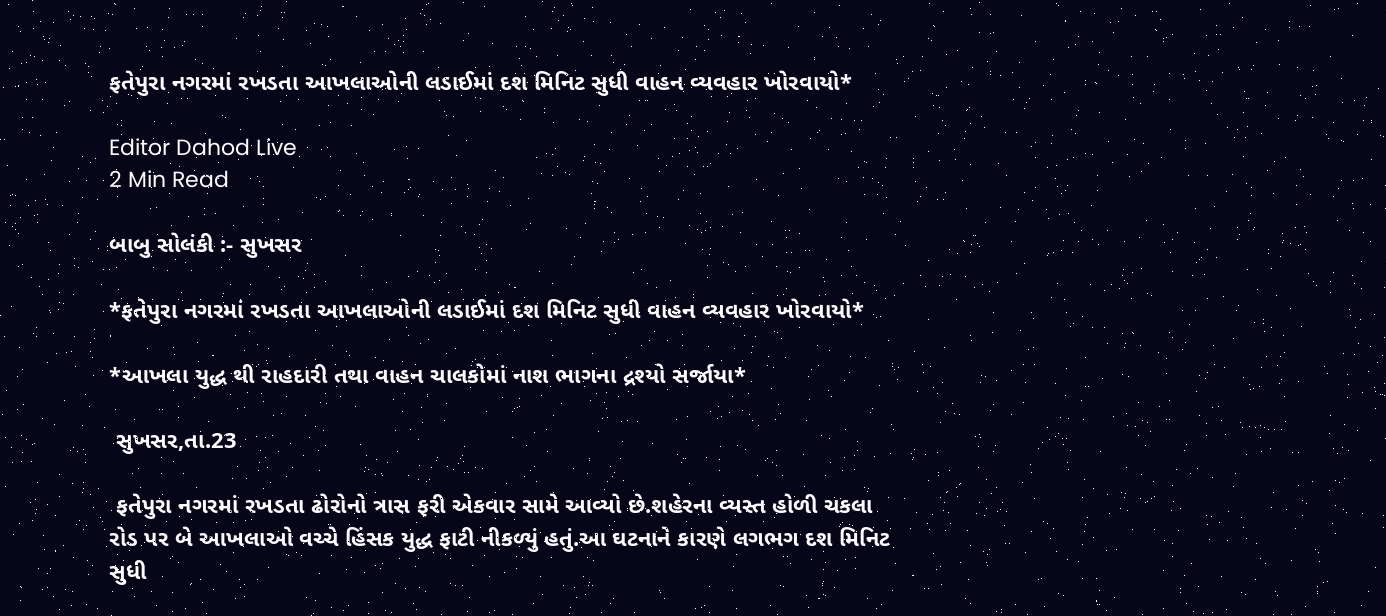ફતેપુરા નગરમાં રખડતા આખલાઓની લડાઈમાં દશ મિનિટ સુધી વાહન વ્યવહાર ખોરવાયો*

Editor Dahod Live
2 Min Read

બાબુ સોલંકી :- સુખસર

*ફતેપુરા નગરમાં રખડતા આખલાઓની લડાઈમાં દશ મિનિટ સુધી વાહન વ્યવહાર ખોરવાયો*

*આખલા યુદ્ધ થી રાહદારી તથા વાહન ચાલકોમાં નાશ ભાગના દ્રશ્યો સર્જાયા*

 સુખસર,તા.23

 ફતેપુરા નગરમાં રખડતા ઢોરોનો ત્રાસ ફરી એકવાર સામે આવ્યો છે.શહેરના વ્યસ્ત હોળી ચકલા રોડ પર બે આખલાઓ વચ્ચે હિંસક યુદ્ધ ફાટી નીકળ્યું હતું.આ ઘટનાને કારણે લગભગ દશ મિનિટ સુધી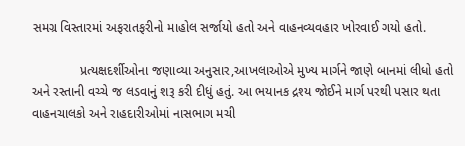સમગ્ર વિસ્તારમાં અફરાતફરીનો માહોલ સર્જાયો હતો અને વાહનવ્યવહાર ખોરવાઈ ગયો હતો.

             પ્રત્યક્ષદર્શીઓના જણાવ્યા અનુસાર,આખલાઓએ મુખ્ય માર્ગને જાણે બાનમાં લીધો હતો અને રસ્તાની વચ્ચે જ લડવાનું શરૂ કરી દીધું હતું. આ ભયાનક દ્રશ્ય જોઈને માર્ગ પરથી પસાર થતા વાહનચાલકો અને રાહદારીઓમાં નાસભાગ મચી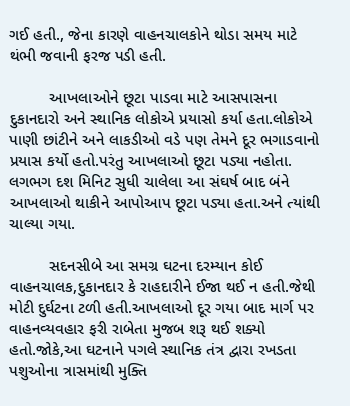ગઈ હતી., જેના કારણે વાહનચાલકોને થોડા સમય માટે થંભી જવાની ફરજ પડી હતી.

         આખલાઓને છૂટા પાડવા માટે આસપાસના દુકાનદારો અને સ્થાનિક લોકોએ પ્રયાસો કર્યા હતા.લોકોએ પાણી છાંટીને અને લાકડીઓ વડે પણ તેમને દૂર ભગાડવાનો પ્રયાસ કર્યો હતો.પરંતુ આખલાઓ છૂટા પડ્યા નહોતા. લગભગ દશ મિનિટ સુધી ચાલેલા આ સંઘર્ષ બાદ બંને આખલાઓ થાકીને આપોઆપ છૂટા પડ્યા હતા.અને ત્યાંથી ચાલ્યા ગયા.

         સદનસીબે આ સમગ્ર ઘટના દરમ્યાન કોઈ વાહનચાલક,દુકાનદાર કે રાહદારીને ઈજા થઈ ન હતી.જેથી મોટી દુર્ઘટના ટળી હતી.આખલાઓ દૂર ગયા બાદ માર્ગ પર વાહનવ્યવહાર ફરી રાબેતા મુજબ શરૂ થઈ શક્યો હતો.જોકે,આ ઘટનાને પગલે સ્થાનિક તંત્ર દ્વારા રખડતા પશુઓના ત્રાસમાંથી મુક્તિ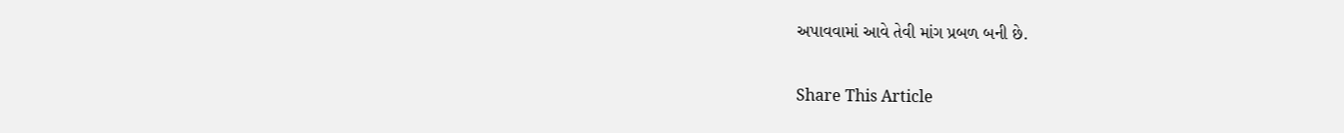અપાવવામાં આવે તેવી માંગ પ્રબળ બની છે.

Share This Article